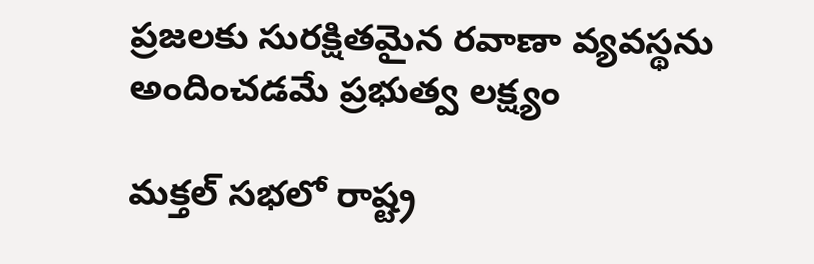ప్రజలకు సురక్షితమైన రవాణా వ్యవస్థను అందించడమే ప్రభుత్వ లక్ష్యం

మక్తల్ సభలో రాష్ట్ర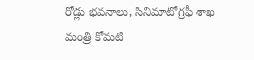రోడ్లు భవనాలు, సినిమాటోగ్రఫీ శాఖ మంత్రి కోమటి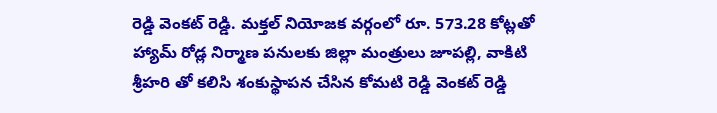రెడ్డి వెంకట్ రెడ్డి. మక్తల్ నియోజక వర్గంలో రూ. 573.28 కోట్లతో హ్యామ్ రోడ్ల నిర్మాణ పనులకు జిల్లా మంత్రులు జూపల్లి, వాకిటి శ్రీహరి తో కలిసి శంకుస్థాపన చేసిన కోమటి రెడ్డి వెంకట్ రెడ్డి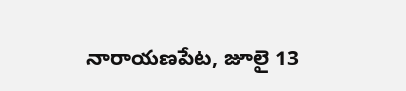నారాయణపేట, జూలై 13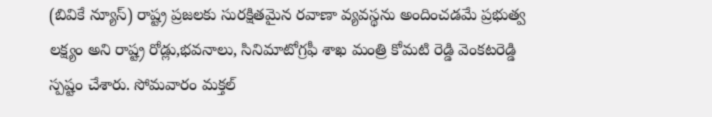(బివికే న్యూస్) రాష్ట్ర ప్రజలకు సురక్షితమైన రవాణా వ్యవస్థను అందించడమే ప్రభుత్వ లక్ష్యం అని రాష్ట్ర రోడ్లు,భవనాలు, సినిమాటోగ్రఫీ శాఖ మంత్రి కోమటి రెడ్డి వెంకటరెడ్డి స్పష్టం చేశారు. సోమవారం మక్తల్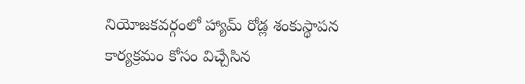నియోజకవర్గంలో హ్యామ్ రోడ్ల శంకుస్థాపన కార్యక్రమం కోసం విచ్చేసిన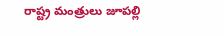రాష్ట్ర మంత్రులు జూపల్లి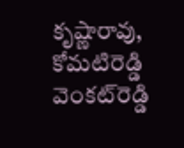కృష్ణారావు, కోమటిరెడ్డి వెంకట్‌రెడ్డి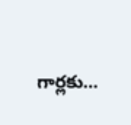గార్లకు...